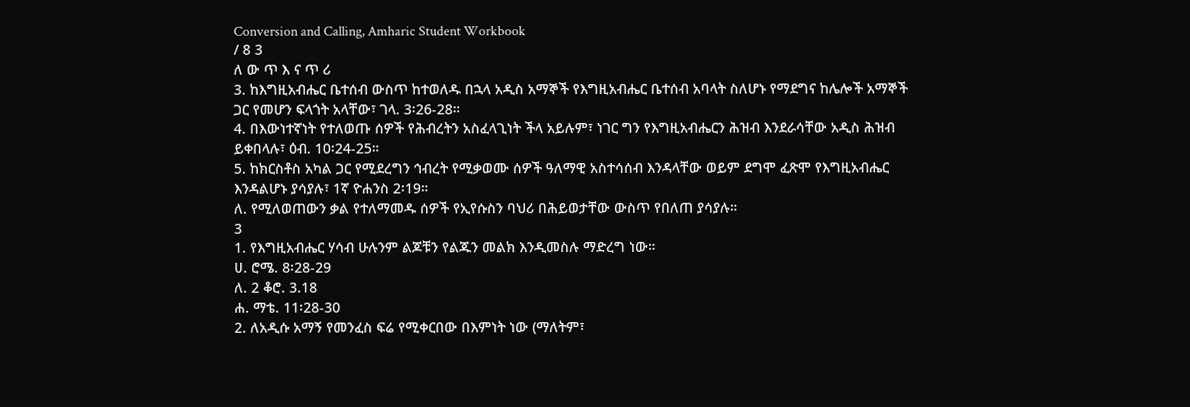Conversion and Calling, Amharic Student Workbook
/ 8 3
ለ ው ጥ እ ና ጥ ሪ
3. ከእግዚአብሔር ቤተሰብ ውስጥ ከተወለዱ በኋላ አዲስ አማኞች የእግዚአብሔር ቤተሰብ አባላት ስለሆኑ የማደግና ከሌሎች አማኞች ጋር የመሆን ፍላጎት አላቸው፣ ገላ. 3፡26-28።
4. በእውነተኛነት የተለወጡ ሰዎች የሕብረትን አስፈላጊነት ችላ አይሉም፣ ነገር ግን የእግዚአብሔርን ሕዝብ እንደራሳቸው አዲስ ሕዝብ ይቀበላሉ፣ ዕብ. 10፡24-25።
5. ከክርስቶስ አካል ጋር የሚደረግን ኅብረት የሚቃወሙ ሰዎች ዓለማዊ አስተሳሰብ እንዳላቸው ወይም ደግሞ ፈጽሞ የእግዚአብሔር እንዳልሆኑ ያሳያሉ፣ 1ኛ ዮሐንስ 2፡19።
ለ. የሚለወጠውን ቃል የተለማመዱ ሰዎች የኢየሱስን ባህሪ በሕይወታቸው ውስጥ የበለጠ ያሳያሉ።
3
1. የእግዚአብሔር ሃሳብ ሁሉንም ልጆቹን የልጁን መልክ እንዲመስሉ ማድረግ ነው።
ሀ. ሮሜ. 8፡28-29
ለ. 2 ቆሮ. 3.18
ሐ. ማቴ. 11፡28-30
2. ለአዲሱ አማኝ የመንፈስ ፍሬ የሚቀርበው በእምነት ነው (ማለትም፣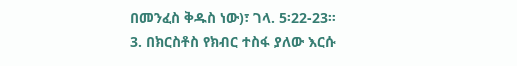በመንፈስ ቅዱስ ነው)፣ ገላ. 5፡22-23።
3. በክርስቶስ የክብር ተስፋ ያለው እርሱ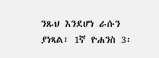ንጹህ እንደሆነ ራሱን ያነጻል፣ 1ኛ ዮሐንስ 3፡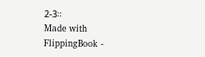2-3።
Made with FlippingBook -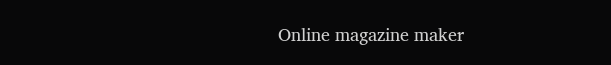Online magazine maker